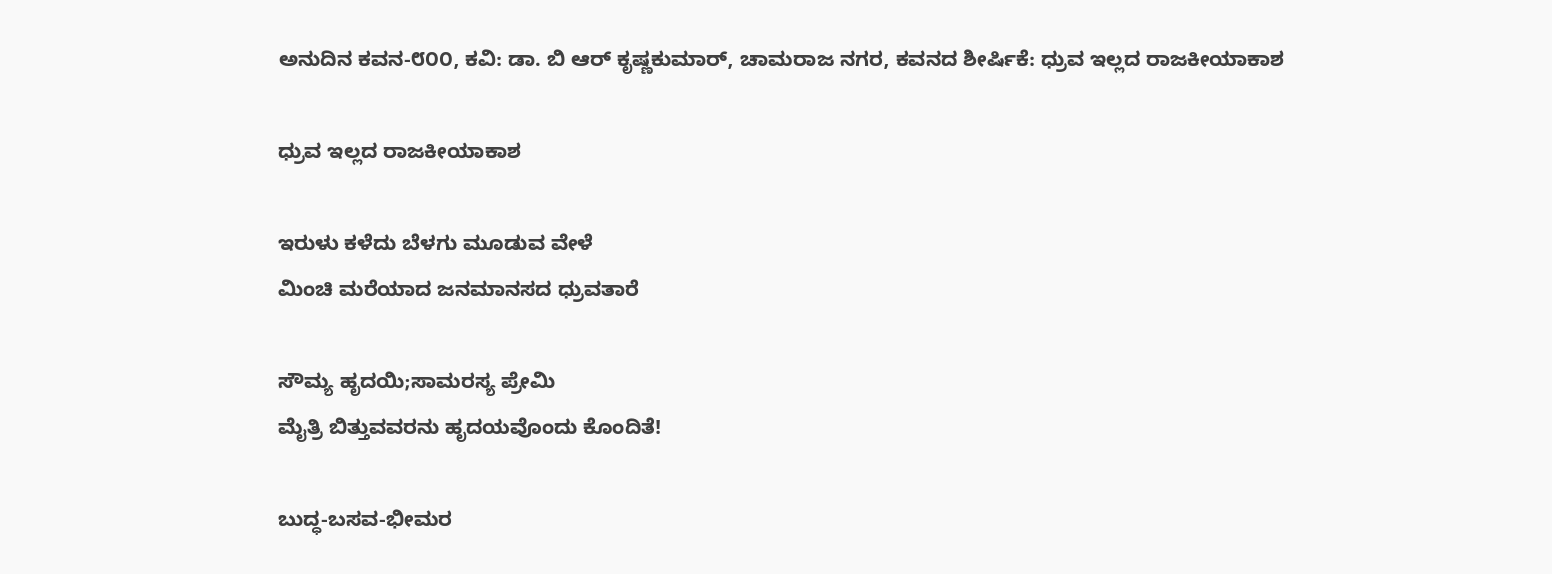ಅನುದಿನ ಕವನ-೮೦೦, ಕವಿ: ಡಾ. ಬಿ ಆರ್ ಕೃಷ್ಣಕುಮಾರ್, ಚಾಮರಾಜ ನಗರ, ಕವನದ ಶೀರ್ಷಿಕೆ: ಧ್ರುವ ಇಲ್ಲದ ರಾಜಕೀಯಾಕಾಶ

ಧ್ರುವ ಇಲ್ಲದ ರಾಜಕೀಯಾಕಾಶ

ಇರುಳು ಕಳೆದು ಬೆಳಗು ಮೂಡುವ ವೇಳೆ
ಮಿಂಚಿ ಮರೆಯಾದ ಜನಮಾನಸದ ಧ್ರುವತಾರೆ

ಸೌಮ್ಯ ಹೃದಯಿ;ಸಾಮರಸ್ಯ ಪ್ರೇಮಿ
ಮೈತ್ರಿ ಬಿತ್ತುವವರನು ಹೃದಯವೊಂದು ಕೊಂದಿತೆ!

ಬುದ್ಧ-ಬಸವ-ಭೀಮರ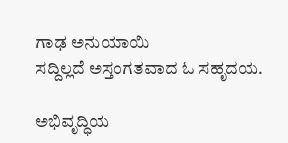ಗಾಢ ಅನುಯಾಯಿ
ಸದ್ದಿಲ್ಲದೆ ಅಸ್ತಂಗತವಾದ ಓ ಸಹೃದಯ.

ಅಭಿವೃದ್ಧಿಯ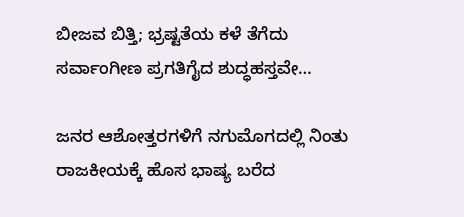ಬೀಜವ ಬಿತ್ತಿ; ಭ್ರಷ್ಟತೆಯ ಕಳೆ ತೆಗೆದು
ಸರ್ವಾಂಗೀಣ ಪ್ರಗತಿಗೈದ ಶುದ್ಧಹಸ್ತವೇ…

ಜನರ ಆಶೋತ್ತರಗಳಿಗೆ ನಗುಮೊಗದಲ್ಲಿ ನಿಂತು
ರಾಜಕೀಯಕ್ಕೆ ಹೊಸ ಭಾಷ್ಯ ಬರೆದ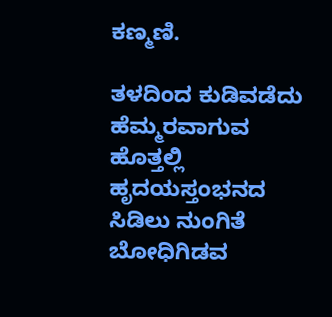ಕಣ್ಮಣಿ.

ತಳದಿಂದ ಕುಡಿವಡೆದು ಹೆಮ್ಮರವಾಗುವ ಹೊತ್ತಲ್ಲಿ
ಹೃದಯಸ್ತಂಭನದ ಸಿಡಿಲು ನುಂಗಿತೆ ಬೋಧಿಗಿಡವ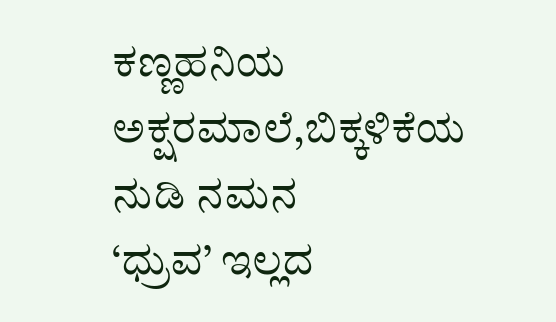ಕಣ್ಣಹನಿಯ ಅಕ್ಷರಮಾಲೆ,ಬಿಕ್ಕಳಿಕೆಯ ನುಡಿ ನಮನ
‘ಧ್ರುವ’ ಇಲ್ಲದ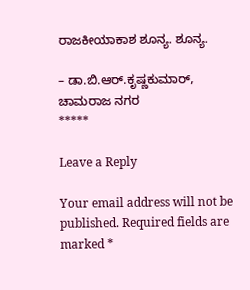ರಾಜಕೀಯಾಕಾಶ ಶೂನ್ಯ. ಶೂನ್ಯ.

– ಡಾ.ಬಿ.ಆರ್.ಕೃಷ್ಣಕುಮಾರ್, ಚಾಮರಾಜ ನಗರ
*****

Leave a Reply

Your email address will not be published. Required fields are marked *